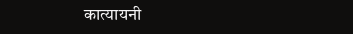कात्यायनी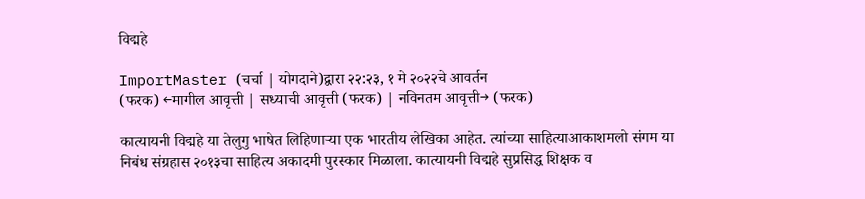विद्महे

ImportMaster (चर्चा | योगदाने)द्वारा २२:२३, १ मे २०२२चे आवर्तन
(फरक) ←मागील आवृत्ती | सध्याची आवृत्ती (फरक) | नविनतम आवृत्ती→ (फरक)

कात्यायनी विद्महे या तेलुगु भाषेत लिहिणाऱ्या एक भारतीय लेखिका आहेत. त्यांच्या साहित्याआकाशमलो संगम या निबंध संग्रहास २०१३चा साहित्य अकादमी पुरस्कार मिळाला. कात्यायनी विद्महे सुप्रसिद्ध शिक्षक व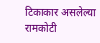टिकाकार असलेल्या रामकोटी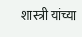शास्त्री यांच्या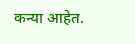कन्या आहेत.